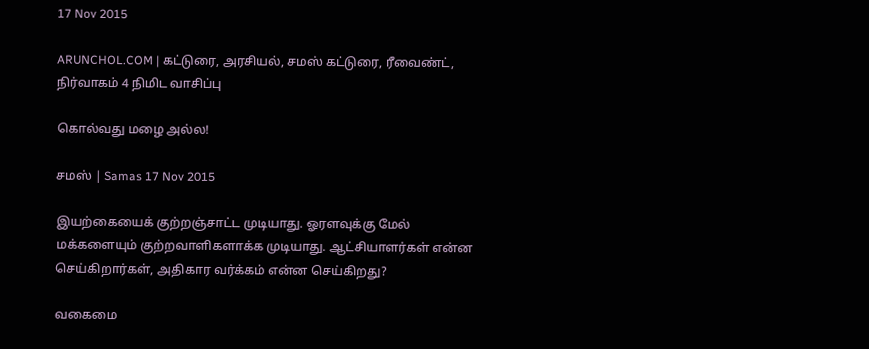17 Nov 2015

ARUNCHOL.COM | கட்டுரை, அரசியல், சமஸ் கட்டுரை, ரீவைண்ட், நிர்வாகம் 4 நிமிட வாசிப்பு

கொல்வது மழை அல்ல!

சமஸ் | Samas 17 Nov 2015

இயற்கையைக் குற்றஞ்சாட்ட முடியாது. ஓரளவுக்கு மேல் மக்களையும் குற்றவாளிகளாக்க முடியாது. ஆட்சியாளர்கள் என்ன செய்கிறார்கள், அதிகார வர்க்கம் என்ன செய்கிறது?

வகைமை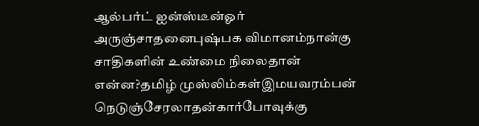ஆல்பர்ட் ஐன்ஸ்டீன்ஓர் அருஞ்சாதனைபுஷ்பக விமானம்நான்கு சாதிகளின் உண்மை நிலைதான் என்ன?தமிழ் முஸ்லிம்கள்இமயவரம்பன் நெடுஞ்சேரலாதன்கார்போவுக்கு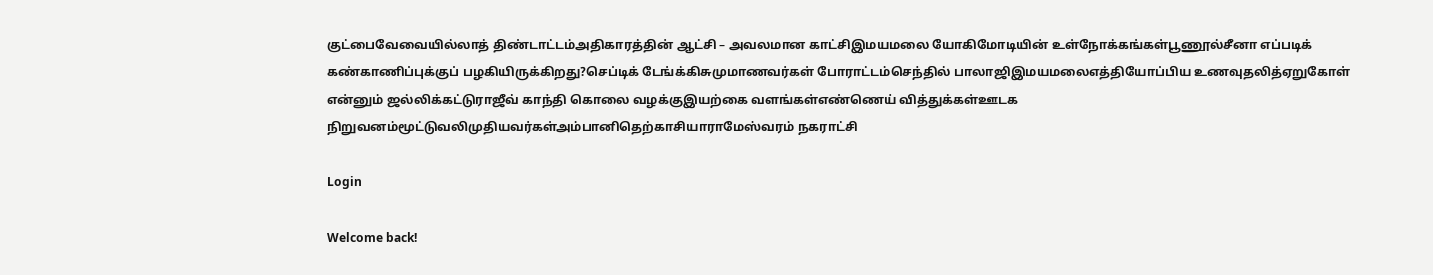குட்பைவேவையில்லாத் திண்டாட்டம்அதிகாரத்தின் ஆட்சி – அவலமான காட்சிஇமயமலை யோகிமோடியின் உள்நோக்கங்கள்பூணூல்சீனா எப்படிக் கண்காணிப்புக்குப் பழகியிருக்கிறது?செப்டிக் டேங்க்கிசுமுமாணவர்கள் போராட்டம்செந்தில் பாலாஜிஇமயமலைஎத்தியோப்பிய உணவுதலித்ஏறுகோள் என்னும் ஜல்லிக்கட்டுராஜீவ் காந்தி கொலை வழக்குஇயற்கை வளங்கள்எண்ணெய் வித்துக்கள்ஊடக நிறுவனம்மூட்டுவலிமுதியவர்கள்அம்பானிதெற்காசியாராமேஸ்வரம் நகராட்சி

Login

Welcome back!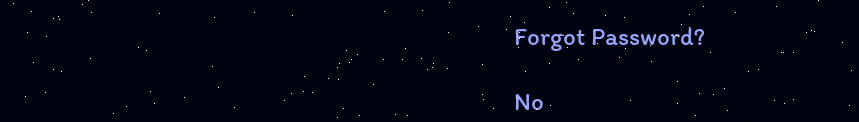Forgot Password?

No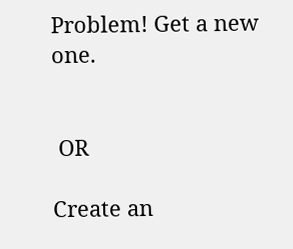Problem! Get a new one.


 OR

Create an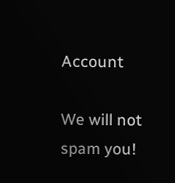Account

We will not spam you!